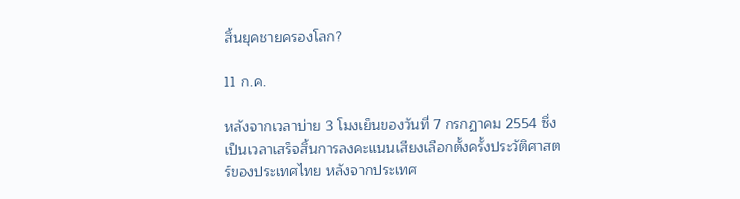สิ้นยุคชายครองโลก?

11 ก.ค.

หลังจากเวลาบ่าย 3 โมงเย็นของวันที่ 7 กรกฏาคม 2554 ซึ่งเป็นเวลาเสร็จสิ้นการลงคะแนนเสียงเลือกตั้งครั้งประวัติศาสตร์ของประเทศไทย หลังจากประเทศ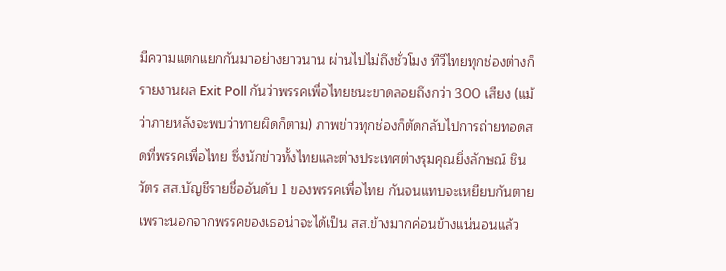มีความแตกแยกกันมาอย่างยาวนาน ผ่านไปไม่ถึงชั่วโมง ทีวีไทยทุกช่องต่างก็รายงานผล Exit Poll กันว่าพรรคเพื่อไทยชนะขาดลอยถึงกว่า 300 เสียง (แม้ว่าภายหลังจะพบว่าทายผิดก็ตาม) ภาพข่าวทุกช่องก็ตัดกลับไปการถ่ายทอดสดที่พรรคเพื่อไทย ซึ่งนักข่าวทั้งไทยและต่างประเทศต่างรุมคุณยิ่งลักษณ์ ชินวัตร สส.บัญชีรายชื่ออันดับ 1 ของพรรคเพื่อไทย กันจนแทบจะเหยียบกันตาย เพราะนอกจากพรรคของเธอน่าจะได้เป็น สส.ข้างมากค่อนข้างแน่นอนแล้ว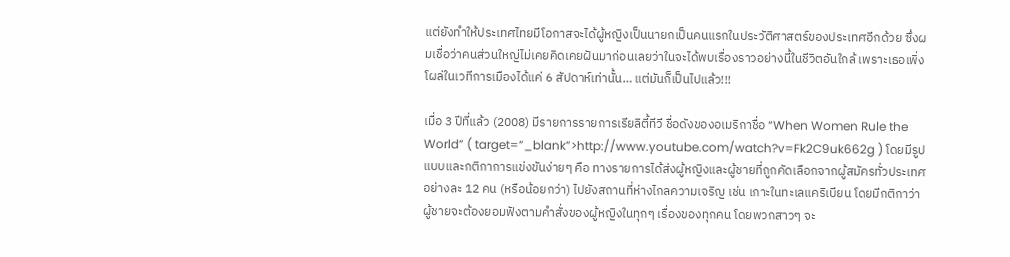แต่ยังทำให้ประเทศไทยมีโอกาสจะได้ผู้หญิงเป็นนายกเป็นคนแรกในประวัติศาสตร์ของประเทศอีกด้วย ซึ่งผมเชื่อว่าคนส่วนใหญ่ไม่เคยคิดเคยฝันมาก่อนเลยว่าในจะได้พบเรื่องราวอย่างนี้ในชีวิตอันใกล้ เพราะเธอเพิ่งโผล่ในเวทีการเมืองได้แค่ 6 สัปดาห์เท่านั้น… แต่มันก็เป็นไปแล้ว!!!

เมื่อ 3 ปีที่แล้ว (2008) มีรายการรายการเรียลิตี้ทีวี ชื่อดังของอเมริกาชื่อ “When Women Rule the World” ( target=”_blank”>http://www.youtube.com/watch?v=Fk2C9uk662g ) โดยมีรูปแบบและกติกาการแข่งขันง่ายๆ คือ ทางรายการได้ส่งผู้หญิงและผู้ชายที่ถูกคัดเลือกจากผู้สมัครทั่วประเทศอย่างละ 12 คน (หรือน้อยกว่า) ไปยังสถานที่ห่างไกลความเจริญ เช่น เกาะในทะเลแคริเบียน โดยมีกติกาว่าผู้ชายจะต้องยอมฟังตามคำสั่งของผู้หญิงในทุกๆ เรื่องของทุกคน โดยพวกสาวๆ จะ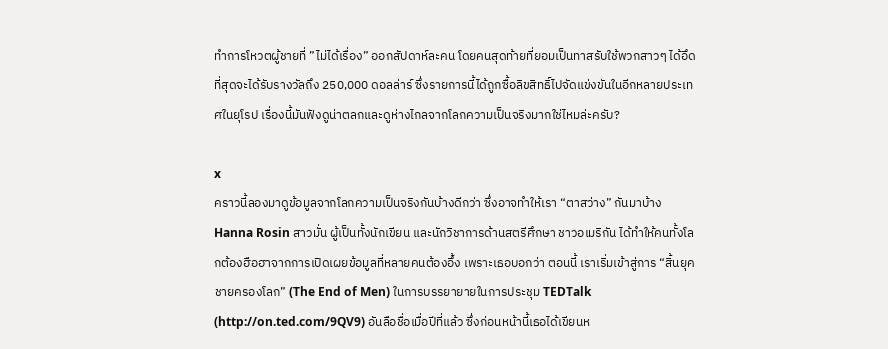ทำการโหวตผู้ชายที่ ”ไม่ได้เรื่อง” ออกสัปดาห์ละคน โดยคนสุดท้ายที่ยอมเป็นทาสรับใช้พวกสาวๆ ได้อึดที่สุดจะได้รับรางวัลถึง 250,000 ดอลล่าร์ ซึ่งรายการนี้ได้ถูกซื้อลิขสิทธิ์ไปจัดแข่งขันในอีกหลายประเทศในยุโรป เรื่องนี้มันฟังดูน่าตลกและดูห่างไกลจากโลกความเป็นจริงมากใช่ไหมล่ะครับ?

x
คราวนี้ลองมาดูข้อมูลจากโลกความเป็นจริงกันบ้างดีกว่า ซึ่งอาจทำให้เรา “ตาสว่าง” กันมาบ้าง Hanna Rosin สาวมั่น ผู้เป็นทั้งนักเขียน และนักวิชาการด้านสตรีศึกษา ชาวอเมริกัน ได้ทำให้คนทั้งโลกต้องฮือฮาจากการเปิดเผยข้อมูลที่หลายคนต้องอึ้ง เพราะเธอบอกว่า ตอนนี้ เราเริ่มเข้าสู่การ “สิ้นยุคชายครองโลก” (The End of Men) ในการบรรยายายในการประชุม TEDTalk (http://on.ted.com/9QV9) อันลือชื่อเมื่อปีที่แล้ว ซึ่งก่อนหน้านี้เธอได้เขียนห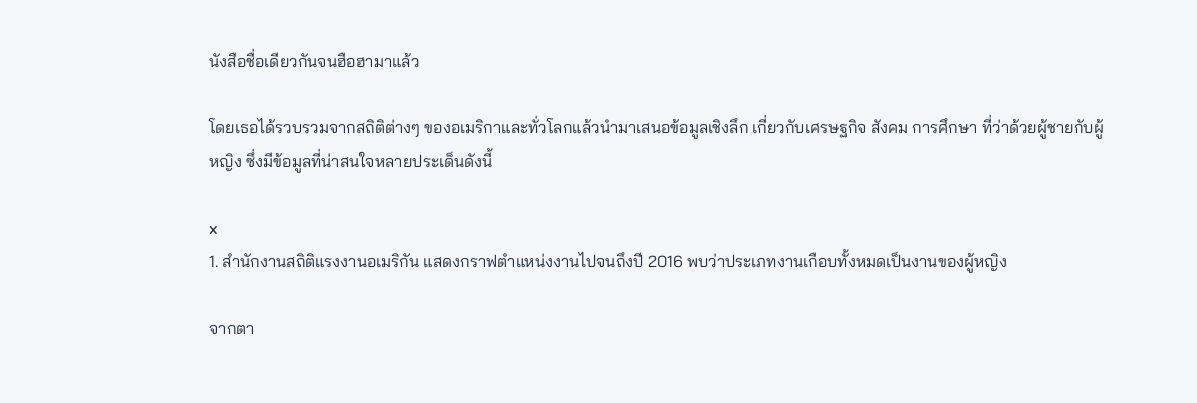นังสือชื่อเดียวกันจนฮือฮามาแล้ว

โดยเธอได้รวบรวมจากสถิติต่างๆ ของอเมริกาและทั่วโลกแล้วนำมาเสนอข้อมูลเชิงลึก เกี่ยวกับเศรษฐกิจ สังคม การศึกษา ที่ว่าด้วยผู้ชายกับผู้หญิง ซึ่งมีข้อมูลที่น่าสนใจหลายประเด็นดังนี้

x
1. สำนักงานสถิติแรงงานอเมริกัน แสดงกราฟตำแหน่งงานไปจนถึงปี 2016 พบว่าประเภทงานเกือบทั้งหมดเป็นงานของผู้หญิง

จากตา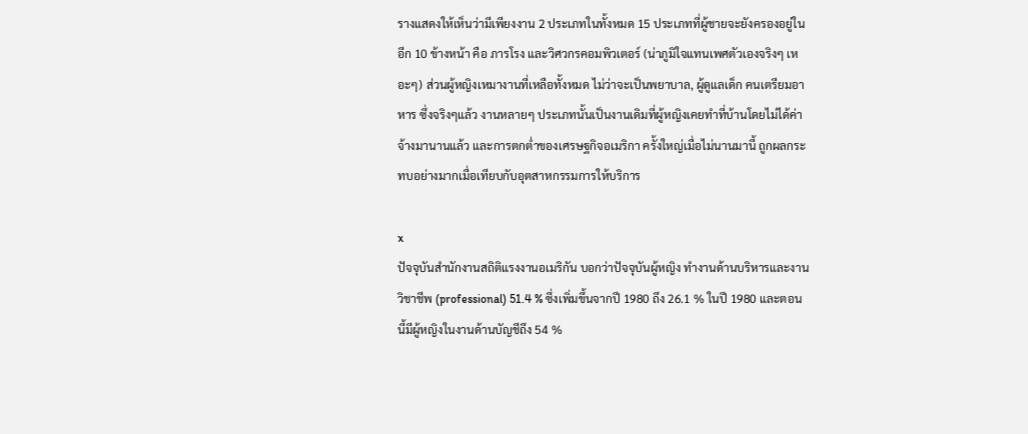รางแสดงให้เห็นว่ามีเพียงงาน 2 ประเภทในทั้งหมด 15 ประเภทที่ผู้ชายจะยังครองอยู่ในอีก 10 ข้างหน้า คือ ภารโรง และวิศวกรคอมพิวเตอร์ (น่าภูมิใจแทนเพศตัวเองจริงๆ เหอะๆ) ส่วนผู้หญิงเหมางานที่เหลือทั้งหมด ไม่ว่าจะเป็นพยาบาล, ผู้ดูแลเด็ก คนเตรียมอาหาร ซึ่งจริงๆแล้ว งานหลายๆ ประเภทนั้นเป็นงานเดิมที่ผู้หญิงเคยทำที่บ้านโดยไม่ได้ค่าจ้างมานานแล้ว และการตกต่ำของเศรษฐกิจอเมริกา ครั้งใหญ่เมื่อไม่นานมานี้ ถูกผลกระทบอย่างมากเมื่อเทียบกับอุตสาหกรรมการให้บริการ

x
ปัจจุบันสำนักงานสถิติแรงงานอเมริกัน บอกว่าปัจจุบันผู้หญิง ทำงานด้านบริหารและงานวิชาชีพ (professional) 51.4 % ซึ่งเพิ่มขึ้นจากปี 1980 ถึง 26.1 % ในปี 1980 และตอนนี้มีผู้หญิงในงานด้านบัญชีถึง 54 %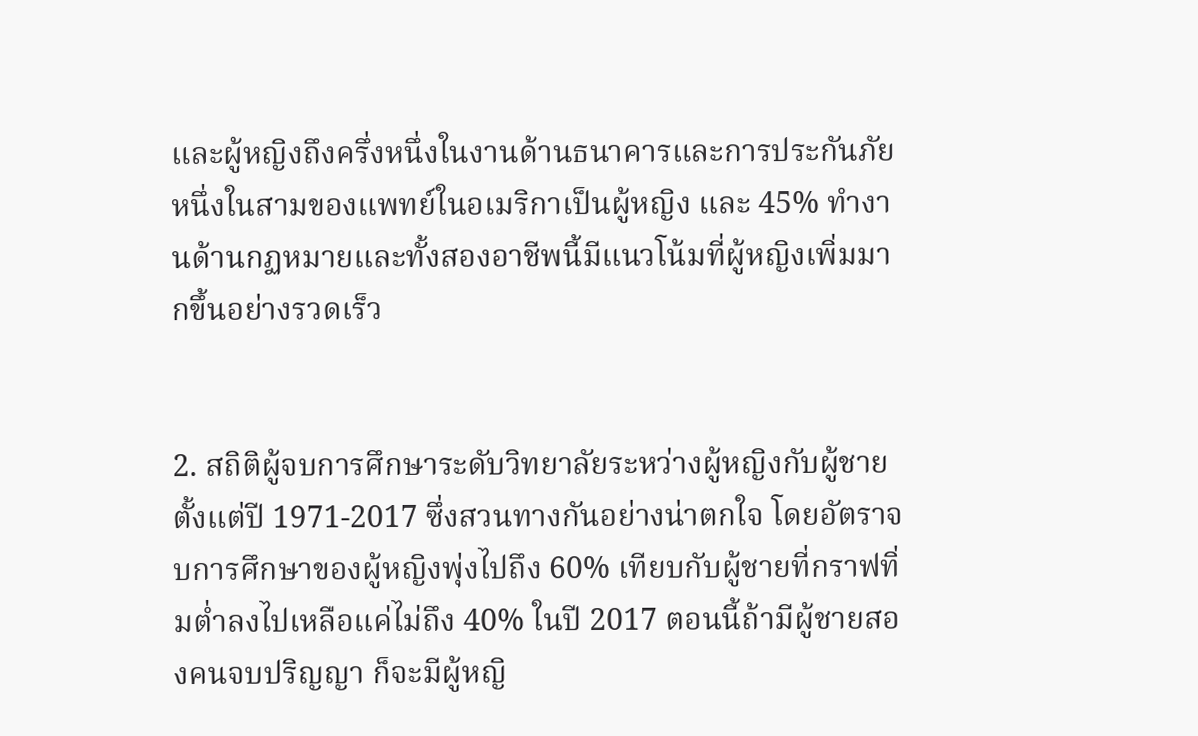และผู้หญิงถึงครึ่งหนึ่งในงานด้านธนาคารและการประกันภัย หนึ่งในสามของแพทย์ในอเมริกาเป็นผู้หญิง และ 45% ทำงานด้านกฏหมายและทั้งสองอาชีพนี้มีแนวโน้มที่ผู้หญิงเพิ่มมากขึ้นอย่างรวดเร็ว


2. สถิติผู้จบการศึกษาระดับวิทยาลัยระหว่างผู้หญิงกับผู้ชาย ตั้งแต่ปี 1971-2017 ซึ่งสวนทางกันอย่างน่าตกใจ โดยอัตราจบการศึกษาของผู้หญิงพุ่งไปถึง 60% เทียบกับผู้ชายที่กราฟทิ่มต่ำลงไปเหลือแค่ไม่ถึง 40% ในปี 2017 ตอนนี้ถ้ามีผู้ชายสองคนจบปริญญา ก็จะมีผู้หญิ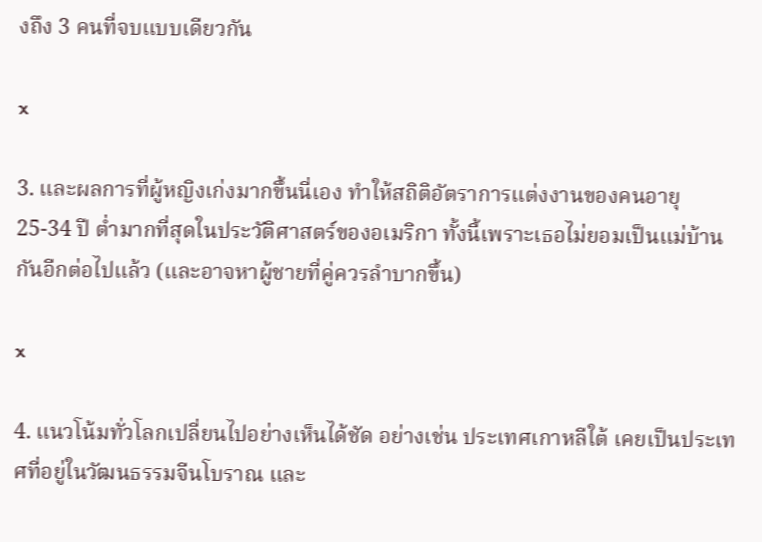งถึง 3 คนที่จบแบบเดียวกัน

x

3. และผลการที่ผู้หญิงเก่งมากขึ้นนี่เอง ทำให้สถิติอัตราการแต่งงานของคนอายุ 25-34 ปี ต่ำมากที่สุดในประวัติศาสตร์ของอเมริกา ทั้งนี้เพราะเธอไม่ยอมเป็นแม่บ้านกันอีกต่อไปแล้ว (และอาจหาผู้ชายที่คู่ควรลำบากขึ้น)

x

4. แนวโน้มทั่วโลกเปลี่ยนไปอย่างเห็นได้ชัด อย่างเช่น ประเทศเกาหลีใต้ เคยเป็นประเทศที่อยู่ในวัฒนธรรมจีนโบราณ และ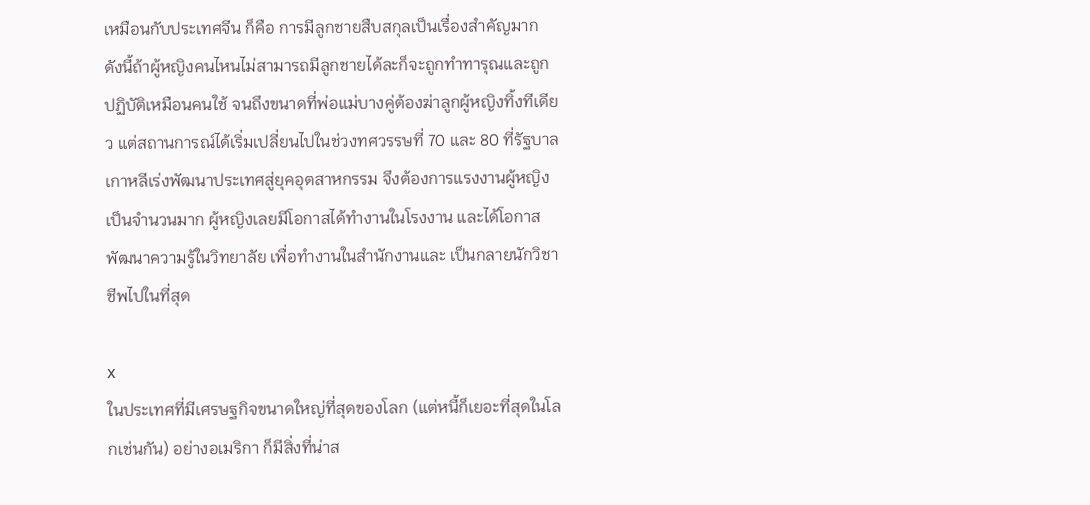เหมือนกับประเทศจีน ก็คือ การมีลูกชายสืบสกุลเป็นเรื่องสำคัญมาก ดังนี้ถ้าผู้หญิงคนไหนไม่สามารถมีลูกชายได้ละก็จะถูกทำทารุณและถูกปฏิบัติเหมือนคนใช้ จนถึงขนาดที่พ่อแม่บางคู่ต้องฆ่าลูกผู้หญิงทิ้งทีเดียว แต่สถานการณ์ได้เริ่มเปลี่ยนไปในช่วงทศวรรษที่ 70 และ 80 ที่รัฐบาลเกาหลีเร่งพัฒนาประเทศสู่ยุคอุตสาหกรรม จึงต้องการแรงงานผู้หญิงเป็นจำนวนมาก ผู้หญิงเลยมีโอกาสได้ทำงานในโรงงาน และได้โอกาสพัฒนาความรู้ในวิทยาลัย เพื่อทำงานในสำนักงานและ เป็นกลายนักวิชาชีพไปในที่สุด

x
ในประเทศที่มีเศรษฐกิจขนาดใหญ่ที่สุดของโลก (แต่หนี้ก็เยอะที่สุดในโลกเช่นกัน) อย่างอเมริกา ก็มีสิ่งที่น่าส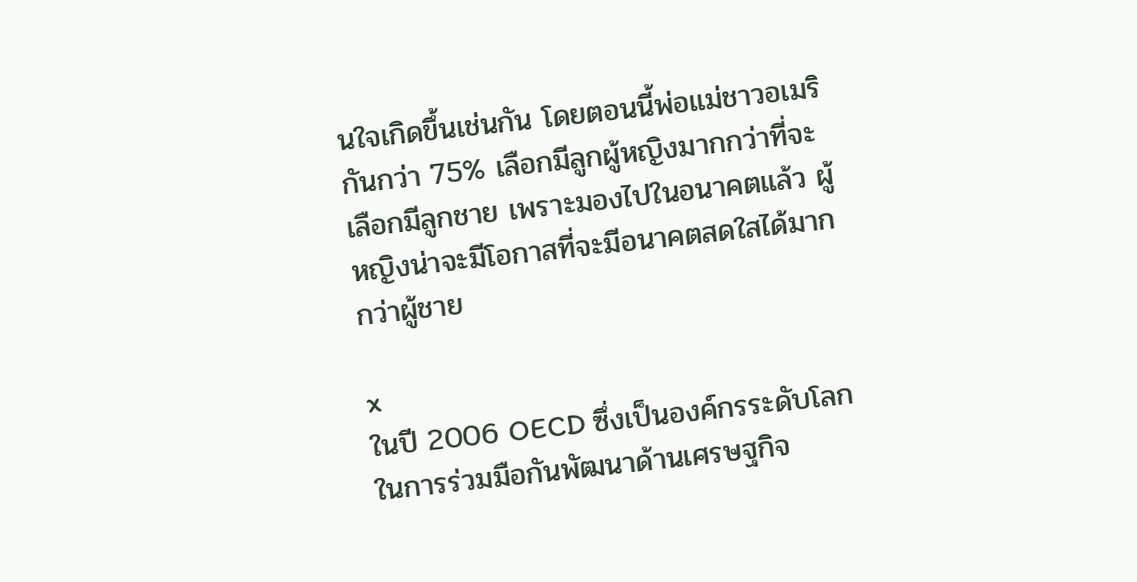นใจเกิดขึ้นเช่นกัน โดยตอนนี้พ่อแม่ชาวอเมริกันกว่า 75% เลือกมีลูกผู้หญิงมากกว่าที่จะเลือกมีลูกชาย เพราะมองไปในอนาคตแล้ว ผู้หญิงน่าจะมีโอกาสที่จะมีอนาคตสดใสได้มากกว่าผู้ชาย

x
ในปี 2006 OECD ซึ่งเป็นองค์กรระดับโลกในการร่วมมือกันพัฒนาด้านเศรษฐกิจ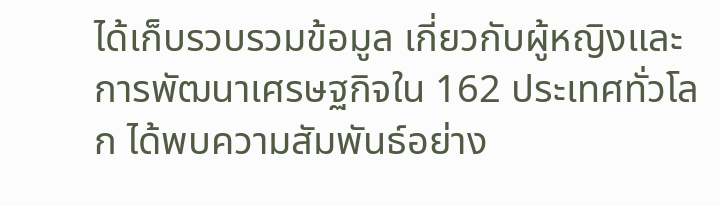ได้เก็บรวบรวมข้อมูล เกี่ยวกับผู้หญิงและการพัฒนาเศรษฐกิจใน 162 ประเทศทั่วโลก ได้พบความสัมพันธ์อย่าง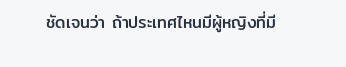ชัดเจนว่า ถ้าประเทศไหนมีผู้หญิงที่มี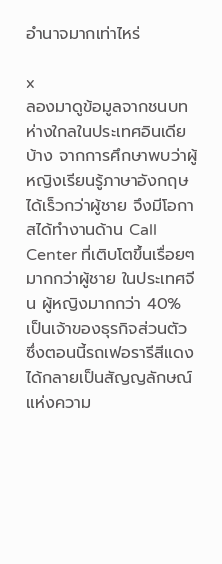อำนาจมากเท่าไหร่

x
ลองมาดูข้อมูลจากชนบทห่างใกลในประเทศอินเดียบ้าง จากการศึกษาพบว่าผู้หญิงเรียนรู้ภาษาอังกฤษได้เร็วกว่าผู้ชาย จึงมีโอกาสได้ทำงานด้าน Call Center ที่เติบโตขึ้นเรื่อยๆ มากกว่าผู้ชาย ในประเทศจีน ผู้หญิงมากกว่า 40% เป็นเจ้าของธุรกิจส่วนตัว ซึ่งตอนนี้รถเฟอรารีสีแดง ได้กลายเป็นสัญญลักษณ์แห่งความ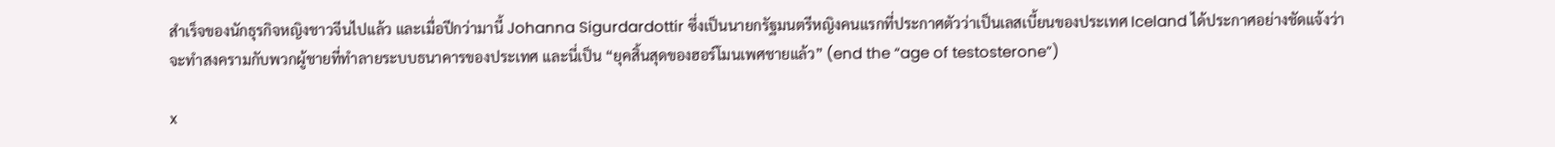สำเร็จของนักธุรกิจหญิงชาวจีนไปแล้ว และเมื่อปีกว่ามานี้ Johanna Sigurdardottir ซึ่งเป็นนายกรัฐมนตรีหญิงคนแรกที่ประกาศตัวว่าเป็นเลสเบี้ยนของประเทศ Iceland ได้ประกาศอย่างชัดแจ้งว่าจะทำสงครามกับพวกผู้ชายที่ทำลายระบบธนาคารของประเทศ และนี่เป็น “ยุคสิ้นสุดของฮอร์โมนเพศชายแล้ว” (end the “age of testosterone”)

x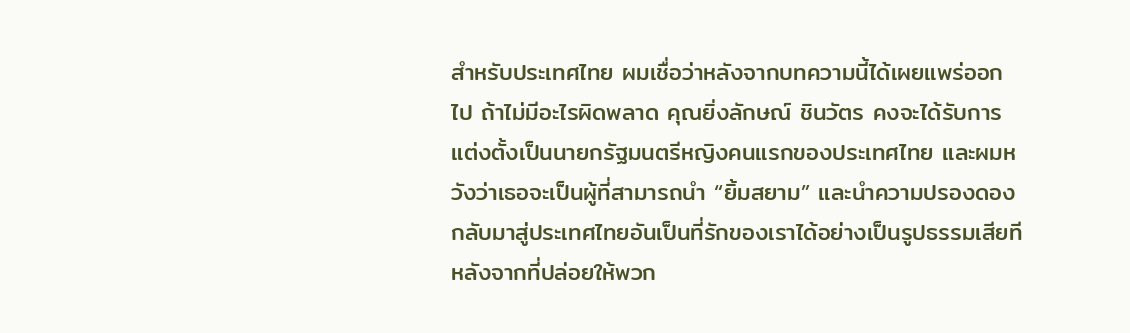สำหรับประเทศไทย ผมเชื่อว่าหลังจากบทความนี้ได้เผยแพร่ออกไป ถ้าไม่มีอะไรผิดพลาด คุณยิ่งลักษณ์ ชินวัตร คงจะได้รับการแต่งตั้งเป็นนายกรัฐมนตรีหญิงคนแรกของประเทศไทย และผมหวังว่าเธอจะเป็นผู้ที่สามารถนำ “ยิ้มสยาม” และนำความปรองดองกลับมาสู่ประเทศไทยอันเป็นที่รักของเราได้อย่างเป็นรูปธรรมเสียที หลังจากที่ปล่อยให้พวก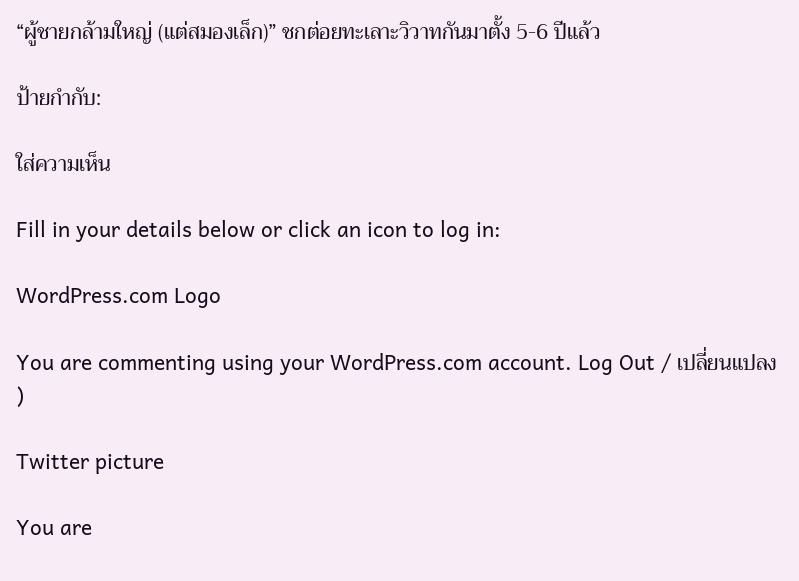“ผู้ชายกล้ามใหญ่ (แต่สมองเล็ก)” ชกต่อยทะเลาะวิวาทกันมาตั้ง 5-6 ปีแล้ว

ป้ายกำกับ:

ใส่ความเห็น

Fill in your details below or click an icon to log in:

WordPress.com Logo

You are commenting using your WordPress.com account. Log Out / เปลี่ยนแปลง )

Twitter picture

You are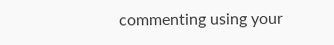commenting using your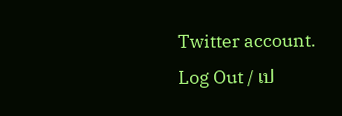Twitter account. Log Out / เป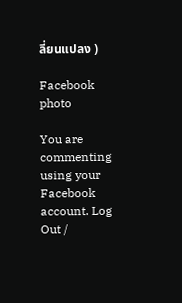ลี่ยนแปลง )

Facebook photo

You are commenting using your Facebook account. Log Out /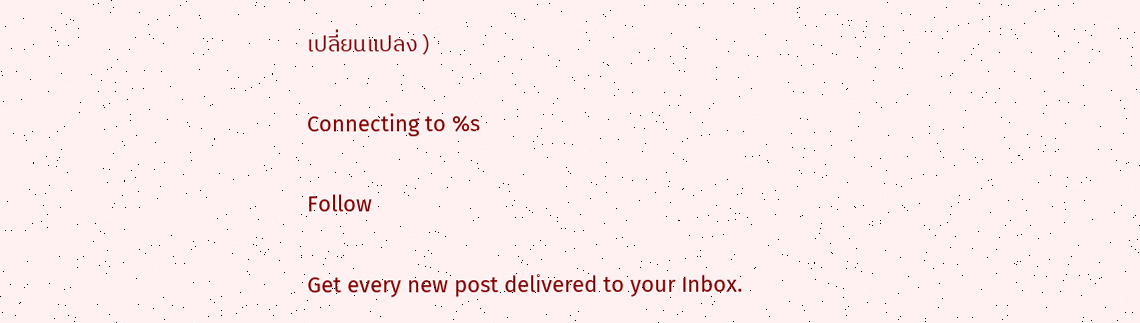เปลี่ยนแปลง )

Connecting to %s

Follow

Get every new post delivered to your Inbox.